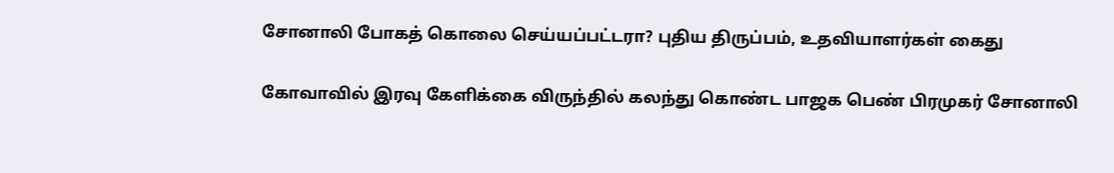சோனாலி போகத் கொலை செய்யப்பட்டரா? புதிய திருப்பம், உதவியாளர்கள் கைது

கோவாவில் இரவு கேளிக்கை விருந்தில் கலந்து கொண்ட பாஜக பெண் பிரமுகர் சோனாலி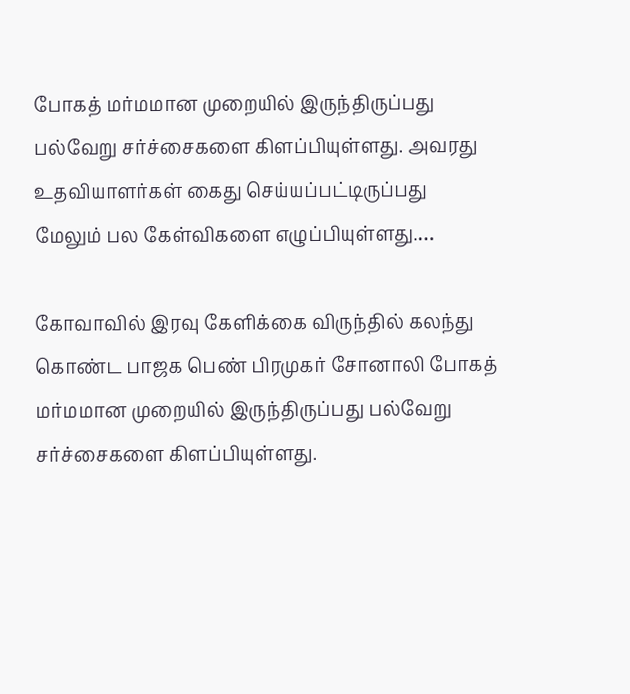போகத் மர்மமான முறையில் இருந்திருப்பது பல்வேறு சர்ச்சைகளை கிளப்பியுள்ளது. அவரது உதவியாளர்கள் கைது செய்யப்பட்டிருப்பது மேலும் பல கேள்விகளை எழுப்பியுள்ளது.…

கோவாவில் இரவு கேளிக்கை விருந்தில் கலந்து கொண்ட பாஜக பெண் பிரமுகர் சோனாலி போகத் மர்மமான முறையில் இருந்திருப்பது பல்வேறு சர்ச்சைகளை கிளப்பியுள்ளது.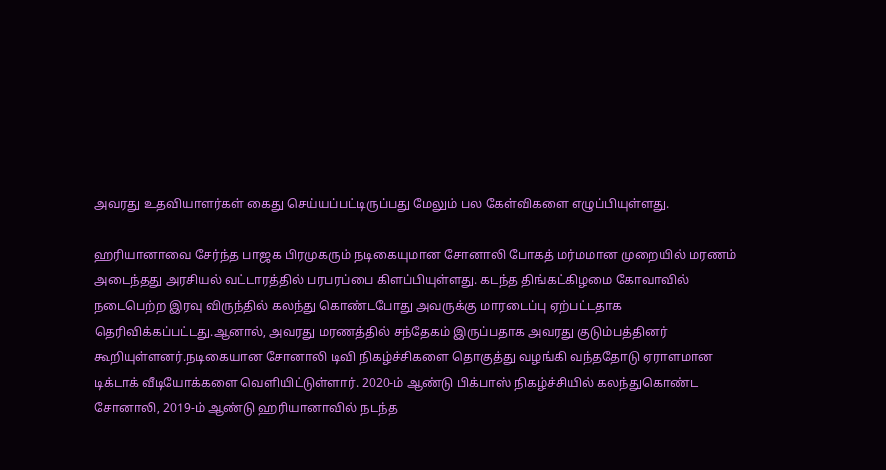அவரது உதவியாளர்கள் கைது செய்யப்பட்டிருப்பது மேலும் பல கேள்விகளை எழுப்பியுள்ளது.

ஹரியானாவை சேர்ந்த பாஜக பிரமுகரும் நடிகையுமான சோனாலி போகத் மர்மமான முறையில் மரணம் அடைந்தது அரசியல் வட்டாரத்தில் பரபரப்பை கிளப்பியுள்ளது. கடந்த திங்கட்கிழமை கோவாவில் நடைபெற்ற இரவு விருந்தில் கலந்து கொண்டபோது அவருக்கு மாரடைப்பு ஏற்பட்டதாக தெரிவிக்கப்பட்டது.ஆனால், அவரது மரணத்தில் சந்தேகம் இருப்பதாக அவரது குடும்பத்தினர் கூறியுள்ளனர்.நடிகையான சோனாலி டிவி நிகழ்ச்சிகளை தொகுத்து வழங்கி வந்ததோடு ஏராளமான டிக்டாக் வீடியோக்களை வெளியிட்டுள்ளார். 2020-ம் ஆண்டு பிக்பாஸ் நிகழ்ச்சியில் கலந்துகொண்ட சோனாலி, 2019-ம் ஆண்டு ஹரியானாவில் நடந்த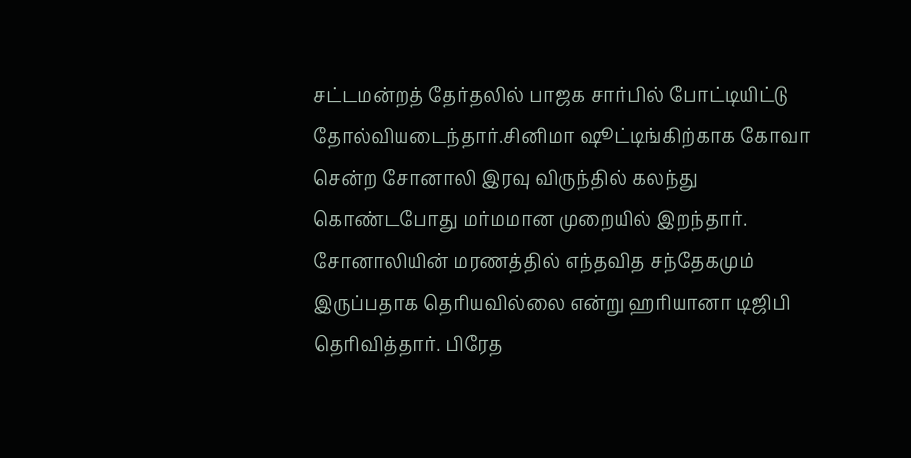சட்டமன்றத் தேர்தலில் பாஜக சார்பில் போட்டியிட்டு தோல்வியடைந்தார்.சினிமா ஷூட்டிங்கிற்காக கோவா சென்ற சோனாலி இரவு விருந்தில் கலந்து கொண்டபோது மர்மமான முறையில் இறந்தார். சோனாலியின் மரணத்தில் எந்தவித சந்தேகமும் இருப்பதாக தெரியவில்லை என்று ஹரியானா டிஜிபி தெரிவித்தார். பிரேத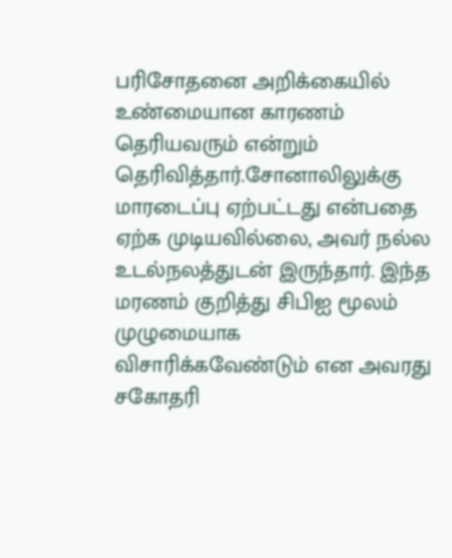பரிசோதனை அறிக்கையில் உண்மையான காரணம் தெரியவரும் என்றும் தெரிவித்தார்.சோனாலிலுக்கு மாரடைப்பு ஏற்பட்டது என்பதை ஏற்க முடியவில்லை, அவர் நல்ல உடல்நலத்துடன் இருந்தார். இந்த மரணம் குறித்து சிபிஐ மூலம் முழுமையாக விசாரிக்கவேண்டும் என அவரது சகோதரி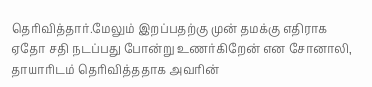தெரிவித்தார்.மேலும் இறப்பதற்கு முன் தமக்கு எதிராக ஏதோ சதி நடப்பது போன்று உணர்கிறேன் என சோனாலி, தாயாரிடம் தெரிவித்ததாக அவரின்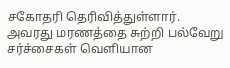சகோதரி தெரிவித்துள்ளார். அவரது மரணத்தை சுற்றி பல்வேறு சர்ச்சைகள் வெளியான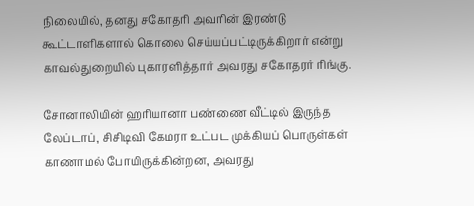நிலையில், தனது சகோதரி அவரின் இரண்டு கூட்டாளிகளால் கொலை செய்யப்பட்டிருக்கிறார் என்று காவல்துறையில் புகாரளித்தார் அவரது சகோதரர் ரிங்கு.

சோனாலியின் ஹரியானா பண்ணை வீட்டில் இருந்த லேப்டாப், சிசிடிவி கேமரா உட்பட முக்கியப் பொருள்கள் காணாமல் போயிருக்கின்றன, அவரது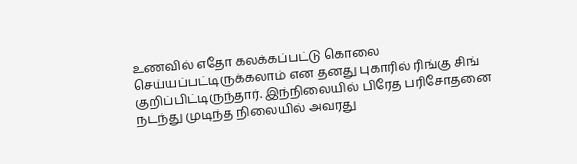உணவில் எதோ கலக்கப்பட்டு கொலை செய்யப்பட்டிருக்கலாம் என தனது புகாரில் ரிங்கு சிங் குறிப்பிட்டிருந்தார். இந்நிலையில் பிரேத பரிசோதனை நடந்து முடிந்த நிலையில் அவரது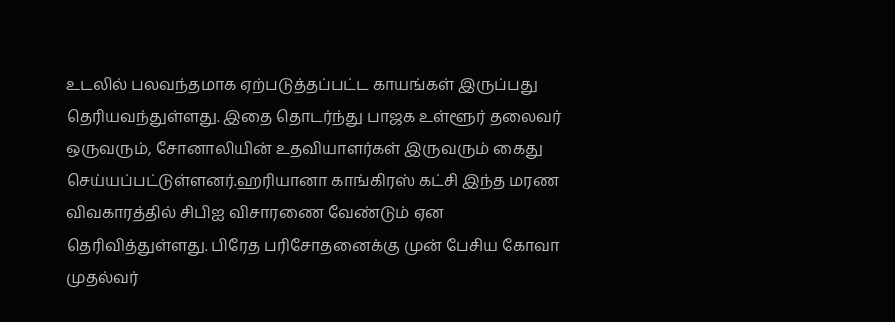உடலில் பலவந்தமாக ஏற்படுத்தப்பட்ட காயங்கள் இருப்பது தெரியவந்துள்ளது. இதை தொடர்ந்து பாஜக உள்ளூர் தலைவர் ஒருவரும், சோனாலியின் உதவியாளர்கள் இருவரும் கைது செய்யப்பட்டுள்ளனர்.ஹரியானா காங்கிரஸ் கட்சி இந்த மரண விவகாரத்தில் சிபிஐ விசாரணை வேண்டும் ஏன தெரிவித்துள்ளது. பிரேத பரிசோதனைக்கு முன் பேசிய கோவா முதல்வர்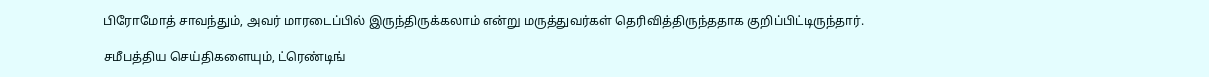பிரோமோத் சாவந்தும், அவர் மாரடைப்பில் இருந்திருக்கலாம் என்று மருத்துவர்கள் தெரிவித்திருந்ததாக குறிப்பிட்டிருந்தார்.

சமீபத்திய செய்திகளையும், ட்ரெண்டிங்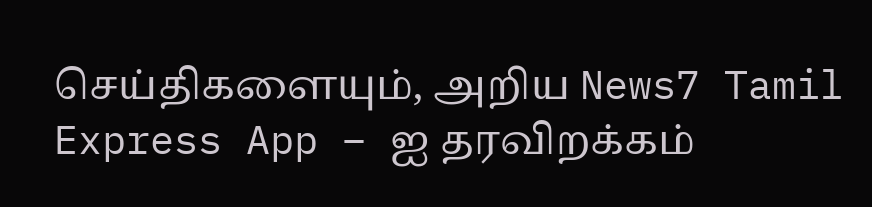செய்திகளையும், அறிய News7 Tamil Express App – ஐ தரவிறக்கம்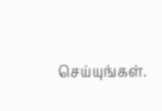செய்யுங்கள்.